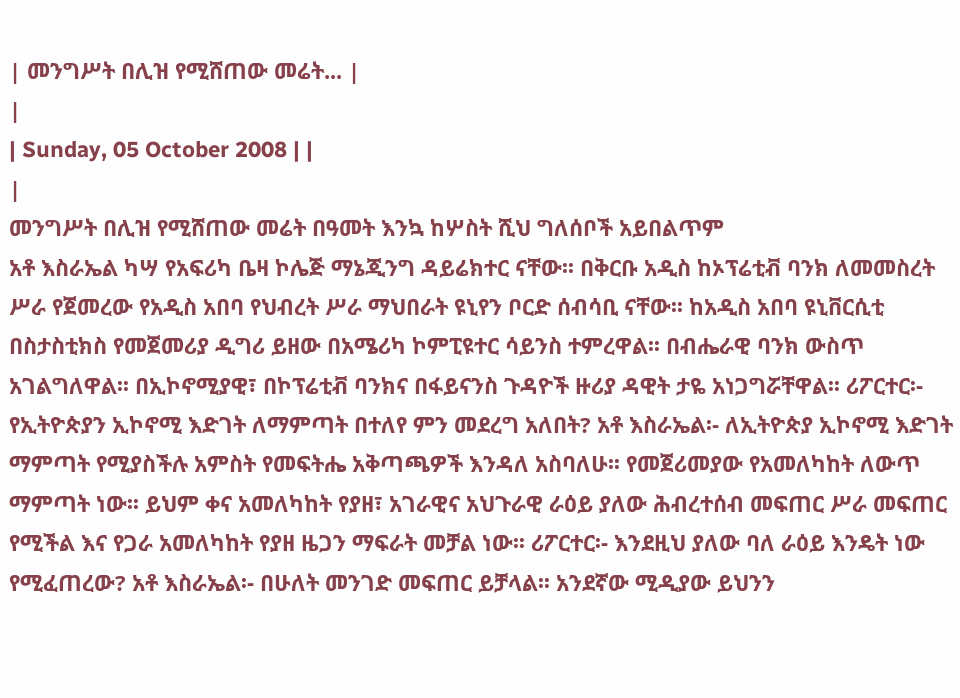| መንግሥት በሊዝ የሚሸጠው መሬት... |
|
| Sunday, 05 October 2008 | |
|
መንግሥት በሊዝ የሚሸጠው መሬት በዓመት እንኳ ከሦስት ሺህ ግለሰቦች አይበልጥም
አቶ እስራኤል ካሣ የአፍሪካ ቤዛ ኮሌጅ ማኔጂንግ ዳይሬክተር ናቸው፡፡ በቅርቡ አዲስ ከኦፕሬቲቭ ባንክ ለመመስረት ሥራ የጀመረው የአዲስ አበባ የህብረት ሥራ ማህበራት ዩኒየን ቦርድ ሰብሳቢ ናቸው፡፡ ከአዲስ አበባ ዩኒቨርሲቲ በስታስቲክስ የመጀመሪያ ዲግሪ ይዘው በአሜሪካ ኮምፒዩተር ሳይንስ ተምረዋል፡፡ በብሔራዊ ባንክ ውስጥ አገልግለዋል፡፡ በኢኮኖሚያዊ፣ በኮፕሬቲቭ ባንክና በፋይናንስ ጉዳዮች ዙሪያ ዳዊት ታዬ አነጋግሯቸዋል፡፡ ሪፖርተር፡- የኢትዮጵያን ኢኮኖሚ እድገት ለማምጣት በተለየ ምን መደረግ አለበት? አቶ እስራኤል፡- ለኢትዮጵያ ኢኮኖሚ እድገት ማምጣት የሚያስችሉ አምስት የመፍትሔ አቅጣጫዎች እንዳለ አስባለሁ፡፡ የመጀሪመያው የአመለካከት ለውጥ ማምጣት ነው፡፡ ይህም ቀና አመለካከት የያዘ፣ አገራዊና አህጉራዊ ራዕይ ያለው ሕብረተሰብ መፍጠር ሥራ መፍጠር የሚችል እና የጋራ አመለካከት የያዘ ዜጋን ማፍራት መቻል ነው፡፡ ሪፖርተር፡- እንደዚህ ያለው ባለ ራዕይ እንዴት ነው የሚፈጠረው? አቶ እስራኤል፡- በሁለት መንገድ መፍጠር ይቻላል፡፡ አንደኛው ሚዲያው ይህንን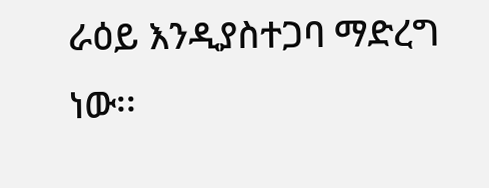ራዕይ እንዲያስተጋባ ማድረግ ነው፡፡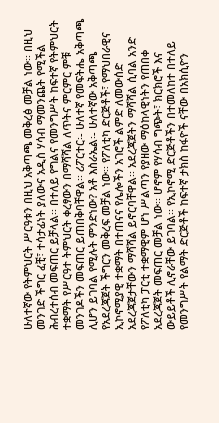ሁለተኛው የትምህርት ሥርዓቱን በዚህ አቅጣጫ መቅረፅ መቻል ነው፡፡ በዚህ መንገድ ችግር ፈቺ፣ ተሳታፊነት ያለውና አዲስ ሃሳብ ማመንጨት የሚችል ሕብረተሰብ መፍጠር ይቻላል፡፡ በተለይ የግልና የመንግሥት ከፍተኛ የትምህርት ተቋማት የሥርዓተ ትምህርት ቀረፃውን በማሻሻል ለጥትና ምርምር ምቹ መንገዶችን መፍጠር ይጠበቅባቸዋል፡፡ ሪፖርተር፡- ሁለተኛ የመፍትሔ አቅጣጫ ሊሆን ይገባል የሚሉት ምንድነው? አቶ እስራኤል፡- ሁለተኛው አቅጣጫ የአደረጃጀት ችግርን መቅረፍ መቻል ነው፡፡ የፖለቲካ ድርጅቶች፣ የማህበራዊና ኢኮኖሚያዊ ተቋማት በተጠናና የሌሎችን አገሮች ልምድ ለመውሰድ አደረጃጀታቸውን ማሻሻል ይኖርባቸዋል፡፡ አደረጃጀትን ማሻሻል ሲባል አንድ የፖለቲካ ፓርቲ ተቋማዊም ሆነ ሥልጣን የያዘው ማዕከላዊነትን የጠበቀ አደረጃጀት መፍጠር መቻል ነው፡፡ ሆኖም የሃሳብ ግጭት፣ ክርክሮች እና ውይይቶች ሊኖራቸው ይገባል፡፡ የኢኮኖሚ ድርጅቶችን በተመለከተ በተለይ የመንግሥት የልማት ድርጅቶች ከፍተኛ ታክስ ከፋዮች ናቸው በአክሲዮን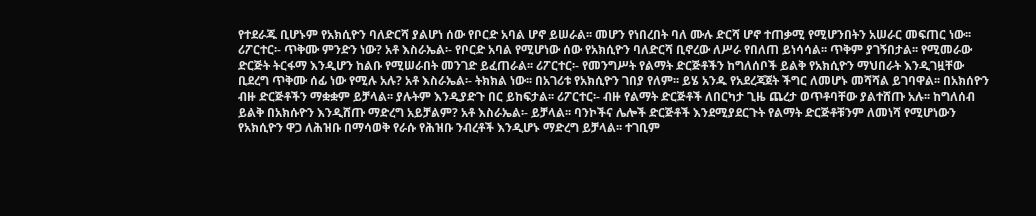የተደራጁ ቢሆኑም የአክሲዮን ባለድርሻ ያልሆነ ሰው የቦርድ አባል ሆኖ ይሠራል፡፡ መሆን የነበረበት ባለ ሙሉ ድርሻ ሆኖ ተጠቃሚ የሚሆንበትን አሠራር መፍጠር ነው፡፡ ሪፖርተር፡- ጥቅሙ ምንድን ነው? አቶ እስራኤል፡- የቦርድ አባል የሚሆነው ሰው የአክሲዮን ባለድርሻ ቢኖረው ለሥራ የበለጠ ይነሳሳል፡፡ ጥቅም ያገኝበታል፡፡ የሚመራው ድርጅት ትርፋማ እንዲሆን ከልቡ የሚሠራበት መንገድ ይፈጠራል፡፡ ሪፖርተር፡- የመንግሥት የልማት ድርጅቶችን ከግለሰቦች ይልቅ የአክሲዮን ማህበራት እንዲገዟቸው ቢደረግ ጥቅሙ ሰፊ ነው የሚሉ አሉ? አቶ እስራኤል፡- ትክክል ነው፡፡ በአገሪቱ የአክሲዮን ገበያ የለም፡፡ ይሄ አንዱ የአደረጃጀት ችግር ለመሆኑ መሻሻል ይገባዋል፡፡ በአክሰዮን ብዙ ድርጅቶችን ማቋቋም ይቻላል፡፡ ያሉትም እንዲያድጉ በር ይከፍታል፡፡ ሪፖርተር፡- ብዙ የልማት ድርጅቶች ለበርካታ ጊዜ ጨረታ ወጥቶባቸው ያልተሸጡ አሉ፡፡ ከግለሰብ ይልቅ በአክሱዮን እንዲሸጡ ማድረግ አይቻልም? አቶ እስራኤል፡- ይቻላል፡፡ ባንኮችና ሌሎች ድርጅቶች እንደሚያደርጉት የልማት ድርጅቶቹንም ለመነሻ የሚሆነውን የአክሲዮን ዋጋ ለሕዝቡ በማሳወቅ የራሱ የሕዝቡ ንብረቶች እንዲሆኑ ማድረግ ይቻላል፡፡ ተገቢም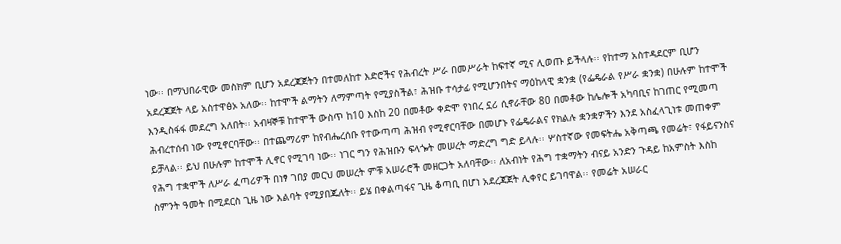ነው፡፡ በማህበራዊው መስክም ቢሆን አደረጃጀትን በተመለከተ እድሮችና የሕብረት ሥራ በመሥራት ከፍተኛ ሚና ሊወጡ ይችላሉ፡፡ የከተማ አስተዳደርም ቢሆን አደረጃጀት ላይ አስተዋፅኦ አለው፡፡ ከተሞች ልማትን ለማምጣት የሚያስችል፣ ሕዝቡ ተሳታፊ የሚሆንበትና ማዕከላዊ ቋንቋ (የፌዴራል የሥራ ቋንቋ) በሁሉም ከተሞች እንዲስፋፋ መደረግ አለበት፡፡ አብዛኞቹ ከተሞች ውስጥ ከ10 እስከ 20 በመቶው ቀድሞ የነበረ ኗሪ ሲኖራቸው 80 በመቶው ከሌሎች አካባቢና ከገጠር የሚመጣ ሕብረተሰብ ነው የሚኖርባቸው፡፡ በተጨማሪም ከየብሔረሰቡ የተውጣጣ ሕዝብ የሚኖርባቸው በመሆኑ የፌዴራልና የክልሉ ቋንቋዎችን እንደ አስፈላጊነቱ መጠቀም ይቻላል፡፡ ይህ በሁሉም ከተሞች ሊኖር የሚገባ ነው፡፡ ነገር ግን የሕዝቡን ፍላጐት መሠረት ማድረግ ግድ ይላሉ፡፡ ሦስተኛው የመፍትሔ አቅጣጫ የመሬት፣ የፋይናንስና የሕግ ተቋሞች ለሥራ ፈጣሪዎች በነፃ ገበያ መርህ መሠረት ምቹ አሠራሮች መዘርጋት አለባቸው፡፡ ለአብነት የሕግ ተቋማትን ብናይ አንድን ጉዳይ ከአምስት እስከ ስምንት ዓመት በሚደርስ ጊዜ ነው እልባት የሚያበጁለት፡፡ ይሄ በቀልጣፋና ጊዜ ቆጣቢ በሆነ አደረጃጀት ሊቀየር ይገባዋል፡፡ የመሬት አሠራር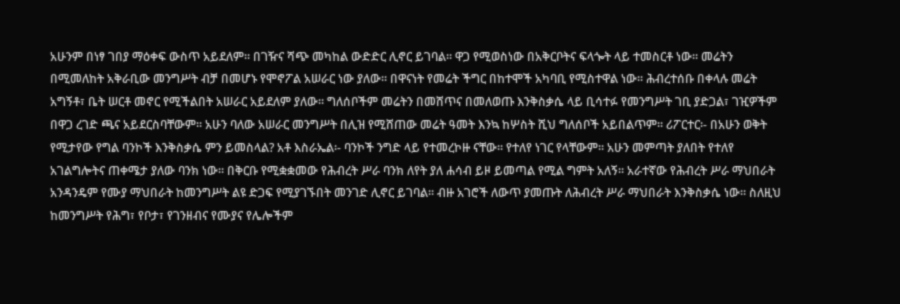አሁንም በነፃ ገበያ ማዕቀፍ ውስጥ አይደለም፡፡ በገዥና ሻጭ መካከል ውድድር ሊኖር ይገባል፡፡ ዋጋ የሚወስነው በአቅርቦትና ፍላጐት ላይ ተመስርቶ ነው፡፡ መሬትን በሚመለከት አቅራቢው መንግሥት ብቻ በመሆኑ የሞኖፖል አሠራር ነው ያለው፡፡ በዋናነት የመሬት ችግር በከተሞች አካባቢ የሚስተዋል ነው፡፡ ሕብረተሰቡ በቀላሉ መሬት አግኝቶ፣ ቤት ሠርቶ መኖር የሚችልበት አሠራር አይደለም ያለው፡፡ ግለሰቦችም መሬትን በመሸጥና በመለወጡ እንቅስቃሴ ላይ ቢሳተፉ የመንግሥት ገቢ ያድጋል፣ ገዢዎችም በዋጋ ረገድ ጫና አይደርስባቸውም፡፡ አሁን ባለው አሠራር መንግሥት በሊዝ የሚሸጠው መሬት ዓመት እንኳ ከሦስት ሺህ ግለሰቦች አይበልጥም፡፡ ሪፖርተር፡- በአሁን ወቅት የሚታየው የግል ባንኮች እንቅስቃሴ ምን ይመስላል? አቶ እስራኤል፡- ባንኮች ንግድ ላይ የተመረኮዙ ናቸው፡፡ የተለየ ነገር የላቸውም፡፡ አሁን መምጣት ያለበት የተለየ አገልግሎትና ጠቀሜታ ያለው ባንክ ነው፡፡ በቅርቡ የሚቋቋመው የሕብረት ሥራ ባንክ ለየት ያለ ሐሳብ ይዞ ይመጣል የሚል ግምት አለኝ፡፡ አራተኛው የሕብረት ሥራ ማህበራት አንዳንዴም የሙያ ማህበራት ከመንግሥት ልዩ ድጋፍ የሚያገኙበት መንገድ ሊኖር ይገባል፡፡ ብዙ አገሮች ለውጥ ያመጡት ለሕብረት ሥራ ማህበራት እንቅስቃሴ ነው፡፡ ስለዚህ ከመንግሥት የሕግ፣ የቦታ፣ የገንዘብና የሙያና የሌሎችም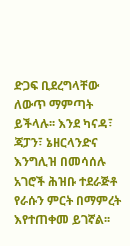ድጋፍ ቢደረግላቸው ለውጥ ማምጣት ይችላሉ፡፡ እንደ ካናዳ፣ ጃፓን፣ ኔዘርላንድና እንግሊዝ በመሳሰሉ አገሮች ሕዝቡ ተደራጅቶ የራሱን ምርት በማምረት እየተጠቀመ ይገኛል፡፡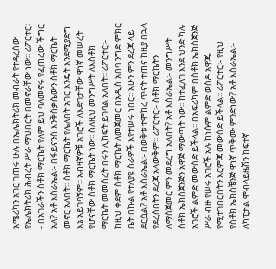አሜሪካን አገር ገጠሩ ሁሉ በኤሌክትሪክ መብራት የተዳረሰው የኤሌክትሪክ ሕብረት ሥራ ማህበርት በመኖራቸው ነው፡፡ ሪፖርተር፡- በአገራችን ስቶክ ማርኬት የለም ይህ ባለመኖሩ የፈጠረው ችግር አለ? አቶ እስራኤል፡- በፋይናንስ እንቅስቃሴውን ስቶክ ማርኬት መኖር አለበት፡፡ ስቶክ ማርኬት የሌለበት አገር እንዴት እንደሚያድግ እኔ አይገባኝም፡፡ አብዛኛዎቹ አገሮች ለእድገታቸው ዋነኛ መሠረት የሆናቸው ስቶክ ማርኬት ነው፡፡ ስለዚህ መንግሥት ለእስቶክ ማርኬት መመስረት በሩን ሊከፍት ይገባል አለበት፡፡ ሪፖርተር፡- ከዚህ ቀደም ስቶክ ማርኬት ለመጀመር በአዲስ አበባ ንግድ ምክር ቤት በኩል የተለያዩ ስራዎች እየተሠሩ ነበር፡፡ አሁን ምን ደረጃ ላይ ደርሷል? አቶ እስራኤል፡- በወቅቱ ተሞከረ ጥናት ተጠና ከዚያ በኋላ የደረሰበትን ደረጃ አላውቅም፡፡ ሪፖርተር፡- ስቶክ ማርኬትን ለማስጀመር ምን መደረግ አለበት? አቶ እስራኤል፡- መንግሥት ስቶክ ኤክስጀንጅን አዋጅ ማውጣት ነው፡፡ ከተፈለገ እንደ ህንድ ካሉ አገሮች ልምድ መውሰድ ይችላል፡፡ በአፍሪካም በስቶክ ኤክስጀንጅ ሥራ ብዙ የሠሩ አገሮች አሉ ከነሱም ልምድ ወስዶ አዋጁ የሚተገበርበትን እርምጃ መውሰድ ይችላል፡፡ ሪፖርተር፡- የዚህ የስቶክ ኤክስቼንጅ ዋነኛ ጥቅሙ ምንድነው? አቶ እስራኤል፡- ለካፒታል ሞብላይዜሽን ከፍተኛ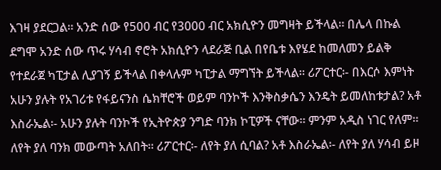እገዛ ያደርጋል፡፡ አንድ ሰው የ500 ብር የ3000 ብር አክሲዮን መግዛት ይችላል፡፡ በሌላ በኩል ደግሞ አንድ ሰው ጥሩ ሃሳብ ኖሮት አክሲዮን ላደራጅ ቢል በየቤቱ እየሄደ ከመለመን ይልቅ የተደራጀ ካፒታል ሊያገኝ ይችላል በቀላሉም ካፒታል ማግኘት ይችላል፡፡ ሪፖርተር፡- በእርሶ እምነት አሁን ያሉት የአገሪቱ የፋይናንስ ሴክቸሮች ወይም ባንኮች እንቅስቃሴን እንዴት ይመለከቱታል? አቶ እስራኤል፡- አሁን ያሉት ባንኮች የኢትዮጵያ ንግድ ባንክ ኮፒዎች ናቸው፡፡ ምንም አዲስ ነገር የለም፡፡ ለየት ያለ ባንክ መውጣት አለበት፡፡ ሪፖርተር፡- ለየት ያለ ሲባል? አቶ እስራኤል፡- ለየት ያለ ሃሳብ ይዞ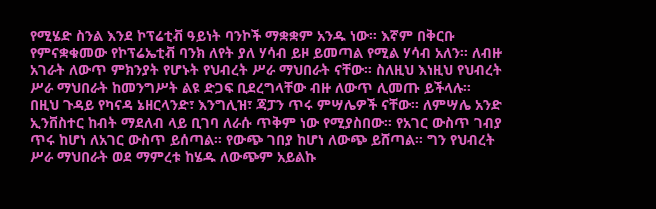የሚሄድ ስንል እንደ ኮፕሬቲቭ ዓይነት ባንኮች ማቋቋም አንዱ ነው፡፡ እኛም በቅርቡ የምናቋቁመው የኮፕሬኤቲቭ ባንክ ለየት ያለ ሃሳብ ይዞ ይመጣል የሚል ሃሳብ አለን፡፡ ለብዙ አገራት ለውጥ ምክንያት የሆኑት የህብረት ሥራ ማህበራት ናቸው፡፡ ስለዚህ እነዚህ የህብረት ሥራ ማህበራት ከመንግሥት ልዩ ድጋፍ ቢደረግላቸው ብዙ ለውጥ ሊመጡ ይችላሉ፡፡ በዚህ ጉዳይ የካናዳ ኔዘርላንድ፣ እንግሊዝ፣ ጃፓን ጥሩ ምሣሌዎች ናቸው፡፡ ለምሣሌ አንድ ኢንቨስተር ከብት ማደለብ ላይ ቢገባ ለራሱ ጥቅም ነው የሚያስበው፡፡ የአገር ውስጥ ገብያ ጥሩ ከሆነ ለአገር ውስጥ ይሰጣል፡፡ የውጭ ገበያ ከሆነ ለውጭ ይሸጣል፡፡ ግን የህብረት ሥራ ማህበራት ወደ ማምረቱ ከሄዱ ለውጭም አይልኩ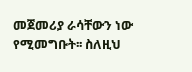መጀመሪያ ራሳቸውን ነው የሚመግቡት፡፡ ስለዚህ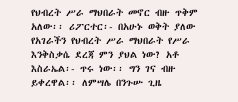የህብረት ሥራ ማህበራት መኖር ብዙ ጥቅም አለው፡፡ ሪፖርተር፡- በአሁኑ ወቅት ያለው የአገራችን የህብረት ሥራ ማህበራት የሥራ እንቅስቃሴ ደረጃ ምን ያህል ነው? አቶ እስራኤል፡- ጥሩ ነው፡፡ ግን ገና ብዙ ይቀረዋል፡፡ ለምሣሌ በንጉሡ ጊዜ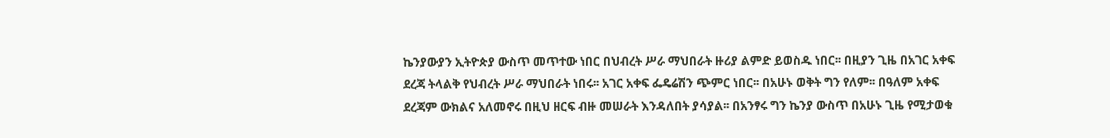ኬንያውያን ኢትዮጵያ ውስጥ መጥተው ነበር በህብረት ሥራ ማህበራት ዙሪያ ልምድ ይወስዱ ነበር፡፡ በዚያን ጊዜ በአገር አቀፍ ደረጃ ትላልቅ የህብረት ሥራ ማህበራት ነበሩ፡፡ አገር አቀፍ ፌዴሬሽን ጭምር ነበር፡፡ በአሁኑ ወቅት ግን የለም፡፡ በዓለም አቀፍ ደረጃም ውክልና አለመኖሩ በዚህ ዘርፍ ብዙ መሠራት እንዳለበት ያሳያል፡፡ በአንፃሩ ግን ኬንያ ውስጥ በአሁኑ ጊዜ የሚታወቁ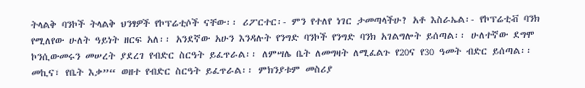ትላልቅ ባንኮች ትላልቅ ህንፃዎች የኮፕሬቲሶች ናቸው፡፡ ሪፖርተር፡- ምን የተለየ ነገር ታመጣላችሁ? አቶ እስራኤል፡- የኮፕሬቲቭ ባንክ የሚለየው ሁለት ዓይነት ዘርፍ አለ፡፡ አንደኛው አሁን እንዳሉት የንግድ ባንኮች የንግድ ባንክ አገልግሎት ይሰጣል፡፡ ሁለተኛው ደግሞ ኮንሲውመሩን መሠረት ያደረገ የብድር ስርዓት ይፈጥራል፡፡ ለምሣሌ ቤት ለመግዛት ለሚፈልጉ የ20ና የ30 ዓመት ብድር ይሰጣል፡፡ መኪና፣ የቤት እቃ”“ ወዘተ የብድር ስርዓት ይፈጥራል፡፡ ምክንያቱም መስሪያ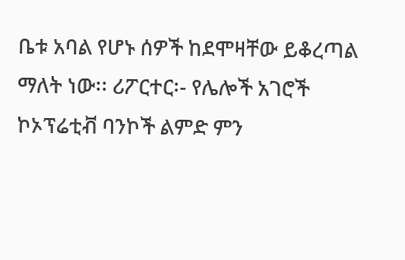ቤቱ አባል የሆኑ ሰዎች ከደሞዛቸው ይቆረጣል ማለት ነው፡፡ ሪፖርተር፡- የሌሎች አገሮች ኮኦፕሬቲቭ ባንኮች ልምድ ምን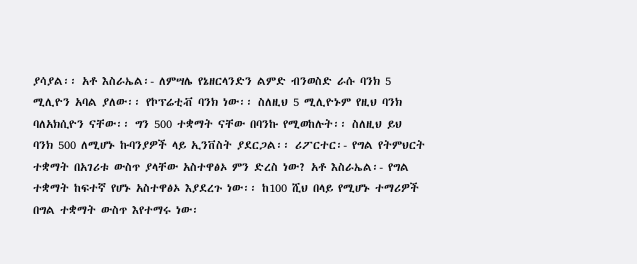ያሳያል፡፡ አቶ እስራኤል፡- ለምሣሌ የኔዘርላንድን ልምድ ብንወስድ ራሱ ባንክ 5 ሚሊዮን አባል ያለው፡፡ የኮፕሬቲቭ ባንክ ነው፡፡ ስለዚህ 5 ሚሊዮኑም የዚህ ባንክ ባለአክሲዮን ናቸው፡፡ ግን 500 ተቋማት ናቸው በባንኩ የሚወከሉት፡፡ ስለዚህ ይህ ባንክ 500 ለሚሆኑ ኩባንያዎች ላይ ኢንቨስት ያደርጋል፡፡ ሪፖርተር፡- የግል የትምህርት ተቋማት በአገሪቱ ውስጥ ያላቸው አስተዋፅኦ ምን ድረስ ነው? አቶ እስራኤል፡- የግል ተቋማት ከፍተኛ የሆኑ አስተዋፅኦ እያደረጉ ነው፡፡ ከ100 ሺህ በላይ የሚሆኑ ተማሪዎች በግል ተቋማት ውስጥ እየተማሩ ነው፡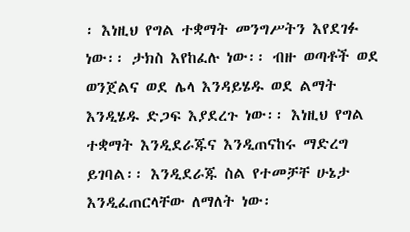፡ እነዚህ የግል ተቋማት መንግሥትን እየደገፉ ነው፡፡ ታክስ እየከፈሉ ነው፡፡ ብዙ ወጣቶች ወደ ወንጀልና ወደ ሌላ እንዳይሄዱ ወደ ልማት እንዲሄዱ ድጋፍ እያደረጉ ነው፡፡ እነዚህ የግል ተቋማት እንዲደራጁና እንዲጠናከሩ ማድረግ ይገባል፡፡ እንዲደራጁ ስል የተመቻቸ ሁኔታ እንዲፈጠርላቸው ለማለት ነው፡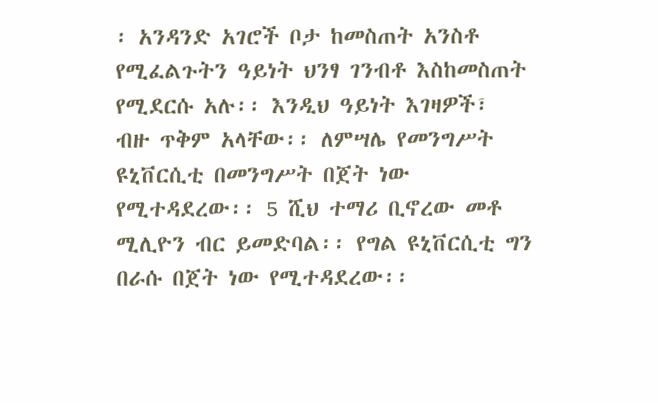፡ አንዳንድ አገሮች ቦታ ከመስጠት አንስቶ የሚፈልጉትን ዓይነት ህንፃ ገንብቶ እስከመስጠት የሚደርሱ አሉ፡፡ እንዲህ ዓይነት እገዛዎች፣ ብዙ ጥቅም አላቸው፡፡ ለምሣሌ የመንግሥት ዩኒቨርሲቲ በመንግሥት በጀት ነው የሚተዳደረው፡፡ 5 ሺህ ተማሪ ቢኖረው መቶ ሚሊዮን ብር ይመድባል፡፡ የግል ዩኒቨርሲቲ ግን በራሱ በጀት ነው የሚተዳደረው፡፡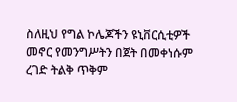ስለዚህ የግል ኮሌጆችን ዩኒቨርሲቲዎች መኖር የመንግሥትን በጀት በመቀነሱም ረገድ ትልቅ ጥቅም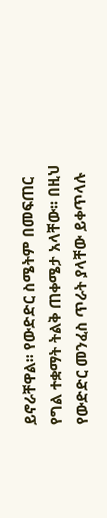ይኖራቸዋል፡፡ የውድድር ስሜትም በመፍጠር የግል ተቋማት ትልቅ ጠቀሜታ አላቸው፡፡ በዚህ የውድድር መንፈስ ጥራት ያላቸው ይቀጥላሉ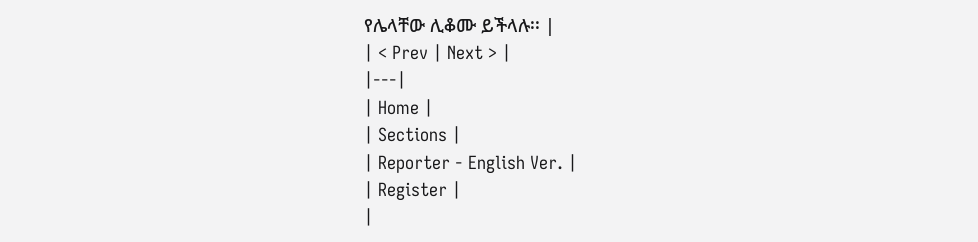የሌላቸው ሊቆሙ ይችላሉ፡፡ |
| < Prev | Next > |
|---|
| Home |
| Sections |
| Reporter - English Ver. |
| Register |
|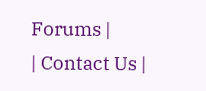Forums |
| Contact Us |